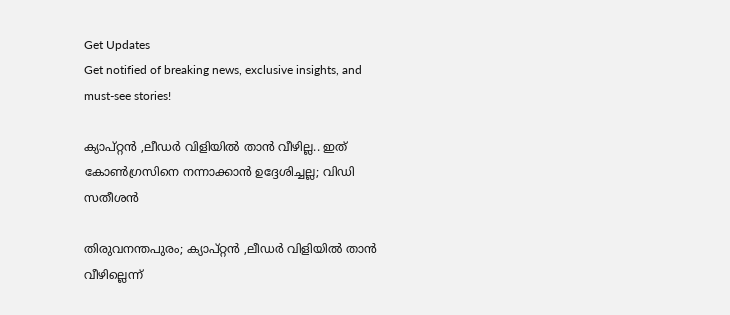Get Updates
Get notified of breaking news, exclusive insights, and must-see stories!

ക്യാപ്റ്റൻ ,ലീഡർ വിളിയിൽ താൻ വീഴില്ല.. ഇത് കോൺഗ്രസിനെ നന്നാക്കാൻ ഉദ്ദേശിച്ചല്ല; വിഡി സതീശൻ

തിരുവനന്തപുരം; ക്യാപ്റ്റൻ ,ലീഡർ വിളിയിൽ താൻ വീഴില്ലെന്ന്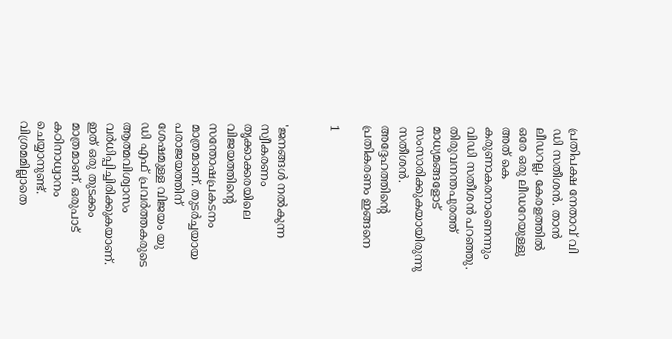പ്രതിപക്ഷ നേതാവ് വി ഡി സതീശൻ. താൻ ലീഡറല്ല, കേരളത്തില്‍ ഒരേ ഒരു ലീഡറേയുള്ളു അത് കെ കരുണാകരനാണെന്നും വിഡി സതീശൻ പറഞ്ഞു. തിരുവനന്തപുരത്ത് മാധ്യമങ്ങളോട് സംസാരിക്കുകയായിരുന്നു സതീശൻ. അദ്ദേഹത്തിന്റെ പ്രതികരണം ഇങ്ങനെ

1


'ജനങ്ങള്‍ നല്‍കുന്ന സ്വീകരണം തൃക്കാക്കരയിലെ വിജയത്തിന്റെ സന്തോഷപ്രകടനം മാത്രമാണ്. തുടർച്ചയായ പരാജയത്തിന് ശേഷമുള്ള വിജയം യു ഡി എഫ് പ്രവർത്തകരുടെ ആത്മവിശ്വാസം വർധിപ്പിച്ചിരിക്കുകയാണ്. ഇത് ഒരു തുടക്കം മാത്രമാണ്. ഒരുപാട് കഠിനാധ്വാനം ചെയ്യാനുണ്ട്. വിശ്രമമില്ലാതെ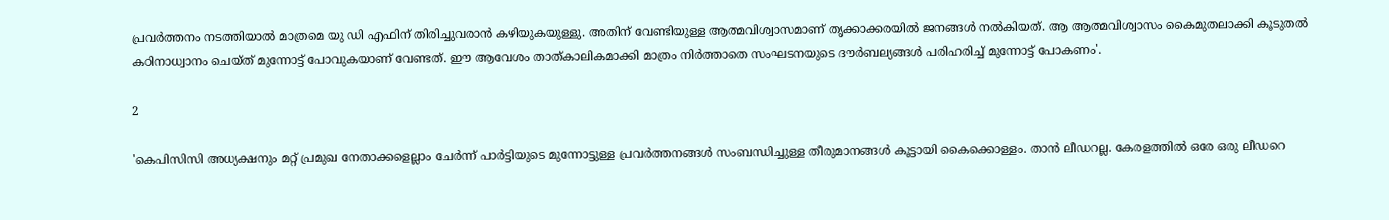പ്രവര്‍ത്തനം നടത്തിയാൽ മാത്രമെ യു ഡി എഫിന് തിരിച്ചുവരാന്‍ കഴിയുകയുള്ളു. അതിന് വേണ്ടിയുള്ള ആത്മവിശ്വാസമാണ് തൃക്കാക്കരയിൽ ജനങ്ങൾ നൽകിയത്. ആ ആത്മവിശ്വാസം കൈമുതലാക്കി കൂടുതൽ കഠിനാധ്വാനം ചെയ്ത് മുന്നോട്ട് പോവുകയാണ് വേണ്ടത്. ഈ ആവേശം താത്കാലികമാക്കി മാത്രം നിർത്താതെ സംഘടനയുടെ ദൗർബല്യങ്ങൾ പരിഹരിച്ച് മുന്നോട്ട് പോകണം'.

2

'കെപിസിസി അധ്യക്ഷനും മറ്റ് പ്രമുഖ നേതാക്കളെല്ലാം ചേർന്ന് പാർട്ടിയുടെ മുന്നോട്ടുള്ള പ്രവർത്തനങ്ങൾ സംബന്ധിച്ചുള്ള തീരുമാനങ്ങൾ കൂട്ടായി കൈക്കൊള്ളം. താൻ ലീഡറല്ല. കേരളത്തിൽ ഒരേ ഒരു ലീഡറെ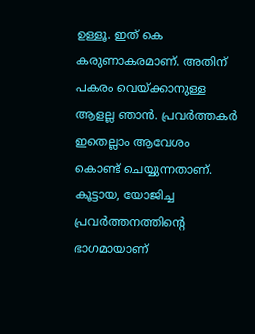ഉള്ളൂ. ഇത് കെ കരുണാകരമാണ്. അതിന് പകരം വെയ്ക്കാനുള്ള ആളല്ല ഞാൻ. പ്രവർത്തകർ ഇതെല്ലാം ആവേശം കൊണ്ട് ചെയ്യുന്നതാണ്. കൂട്ടായ, യോജിച്ച പ്രവര്‍ത്തനത്തിന്റെ ഭാഗമായാണ്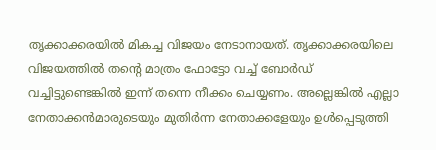തൃക്കാക്കരയില്‍ മികച്ച വിജയം നേടാനായത്. തൃക്കാക്കരയിലെ വിജയത്തില്‍ തന്റെ മാത്രം ഫോട്ടോ വച്ച് ബോര്‍ഡ് വച്ചിട്ടുണ്ടെങ്കില്‍ ഇന്ന് തന്നെ നീക്കം ചെയ്യണം. അല്ലെങ്കില്‍ എല്ലാ നേതാക്കന്‍മാരുടെയും മുതിർന്ന നേതാക്കളേയും ഉൾപ്പെടുത്തി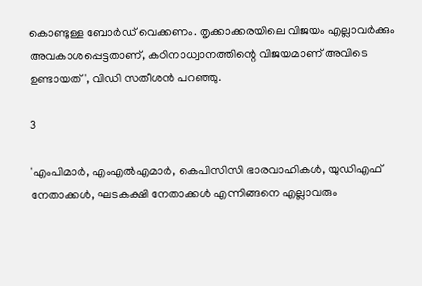കൊണ്ടുള്ള ബോർഡ് വെക്കണം. തൃക്കാക്കരയിലെ വിജയം എല്ലാവർക്കും അവകാശപ്പെട്ടതാണ്, കഠിനാധ്വാനത്തിന്റെ വിജയമാണ് അവിടെ ഉണ്ടായത്', വിഡി സതീശൻ പറഞ്ഞു.

3

'എംപിമാർ, എംഎൽഎമാർ, കെപിസിസി ഭാരവാഹികൾ, യുഡിഎഫ് നേതാക്കൾ, ഘടകക്ഷി നേതാക്കൾ എന്നിങ്ങനെ എല്ലാവരും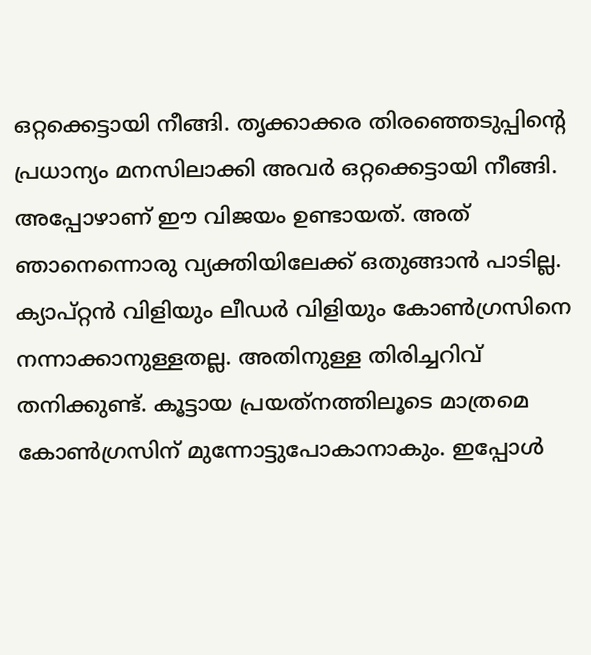ഒറ്റക്കെട്ടായി നീങ്ങി. തൃക്കാക്കര തിരഞ്ഞെടുപ്പിന്റെ പ്രധാന്യം മനസിലാക്കി അവർ ഒറ്റക്കെട്ടായി നീങ്ങി. അപ്പോഴാണ് ഈ വിജയം ഉണ്ടായത്. അത് ഞാനെന്നൊരു വ്യക്തിയിലേക്ക് ഒതുങ്ങാൻ പാടില്ല. ക്യാപ്റ്റന്‍ വിളിയും ലീഡര്‍ വിളിയും കോണ്‍ഗ്രസിനെ നന്നാക്കാനുള്ളതല്ല. അതിനുള്ള തിരിച്ചറിവ് തനിക്കുണ്ട്. കൂട്ടായ പ്രയത്‌നത്തിലൂടെ മാത്രമെ കോണ്‍ഗ്രസിന് മുന്നോട്ടുപോകാനാകും. ഇപ്പോള്‍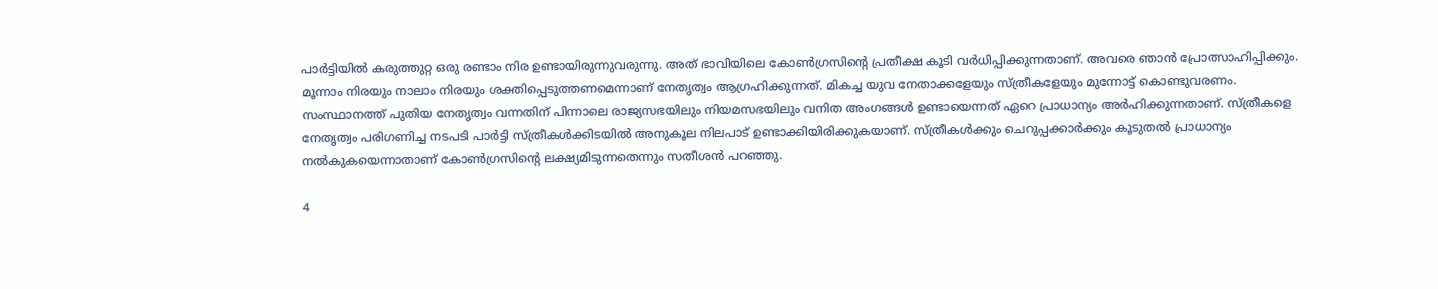പാര്‍ട്ടിയില്‍ കരുത്തുറ്റ ഒരു രണ്ടാം നിര ഉണ്ടായിരുന്നുവരുന്നു. അത് ഭാവിയിലെ കോൺഗ്രസിന്റെ പ്രതീക്ഷ കൂടി വർധിപ്പിക്കുന്നതാണ്. അവരെ ഞാൻ പ്രോത്സാഹിപ്പിക്കും. മൂന്നാം നിരയും നാലാം നിരയും ശക്തിപ്പെടുത്തണമെന്നാണ് നേതൃത്വം ആഗ്രഹിക്കുന്നത്. മികച്ച യുവ നേതാക്കളേയും സ്ത്രീകളേയും മുന്നോട്ട് കൊണ്ടുവരണം. സംസ്ഥാനത്ത് പുതിയ നേതൃത്വം വന്നതിന് പിന്നാലെ രാജ്യസഭയിലും നിയമസഭയിലും വനിത അംഗങ്ങള്‍ ഉണ്ടായെന്നത് ഏറെ പ്രാധാന്യം അര്‍ഹിക്കുന്നതാണ്. സ്ത്രീകളെ നേതൃത്വം പരിഗണിച്ച നടപടി പാർട്ടി സ്ത്രീകൾക്കിടയിൽ അനുകൂല നിലപാട് ഉണ്ടാക്കിയിരിക്കുകയാണ്. സ്ത്രീകള്‍ക്കും ചെറുപ്പക്കാര്‍ക്കും കൂടുതല്‍ പ്രാധാന്യം നല്‍കുകയെന്നാതാണ് കോണ്‍ഗ്രസിന്റെ ലക്ഷ്യമിടുന്നതെന്നും സതീശന്‍ പറഞ്ഞു.

4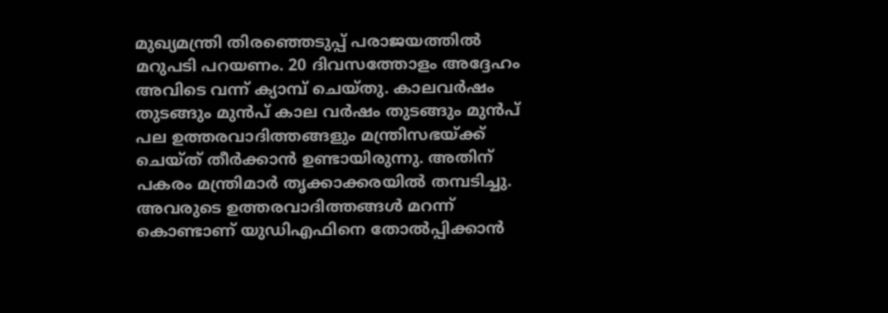മുഖ്യമന്ത്രി തിരഞ്ഞെടുപ്പ് പരാജയത്തിൽ മറുപടി പറയണം. 20 ദിവസത്തോളം അദ്ദേഹം അവിടെ വന്ന് ക്യാമ്പ് ചെയ്തു. കാലവർഷം തുടങ്ങും മുൻപ് കാല വർഷം തുടങ്ങും മുൻപ് പല ഉത്തരവാദിത്തങ്ങളും മന്ത്രിസഭയ്ക്ക് ചെയ്ത് തീർക്കാൻ ഉണ്ടായിരുന്നു. അതിന് പകരം മന്ത്രിമാർ തൃക്കാക്കരയിൽ തമ്പടിച്ചു. അവരുടെ ഉത്തരവാദിത്തങ്ങൾ മറന്ന് കൊണ്ടാണ് യുഡിഎഫിനെ തോൽപ്പിക്കാൻ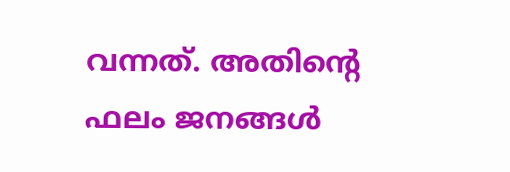വന്നത്. അതിന്റെ ഫലം ജനങ്ങൾ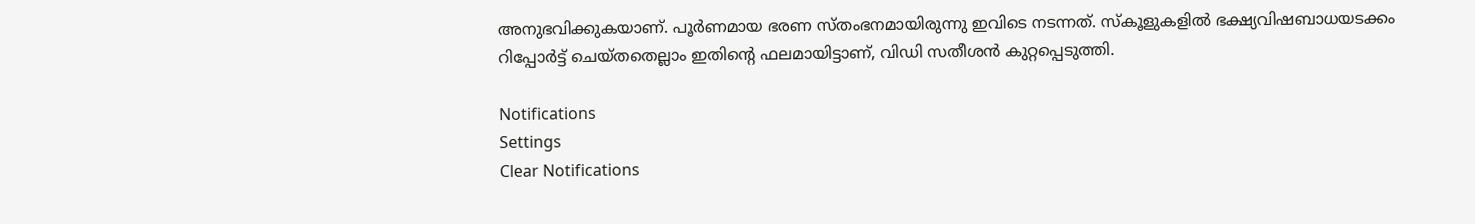അനുഭവിക്കുകയാണ്. പൂർണമായ ഭരണ സ്തംഭനമായിരുന്നു ഇവിടെ നടന്നത്. സ്കൂളുകളിൽ ഭക്ഷ്യവിഷബാധയടക്കം റിപ്പോർട്ട് ചെയ്തതെല്ലാം ഇതിന്റെ ഫലമായിട്ടാണ്, വിഡി സതീശൻ കുറ്റപ്പെടുത്തി.

Notifications
Settings
Clear Notifications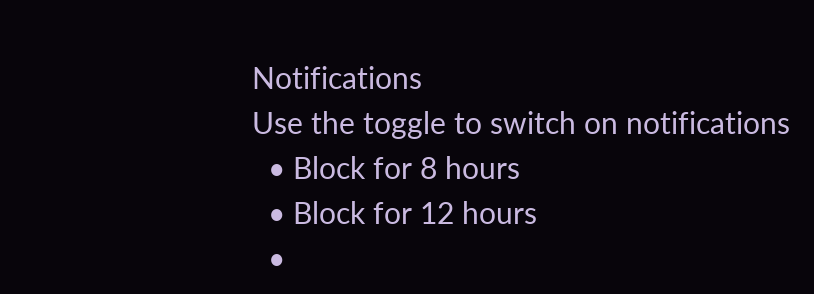Notifications
Use the toggle to switch on notifications
  • Block for 8 hours
  • Block for 12 hours
  •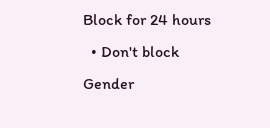Block for 24 hours
  • Don't block
Gender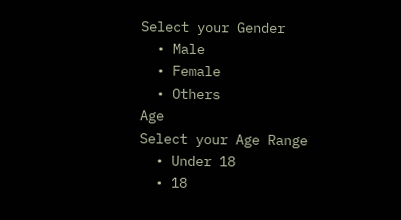Select your Gender
  • Male
  • Female
  • Others
Age
Select your Age Range
  • Under 18
  • 18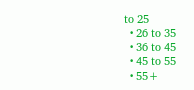to 25
  • 26 to 35
  • 36 to 45
  • 45 to 55
  • 55+